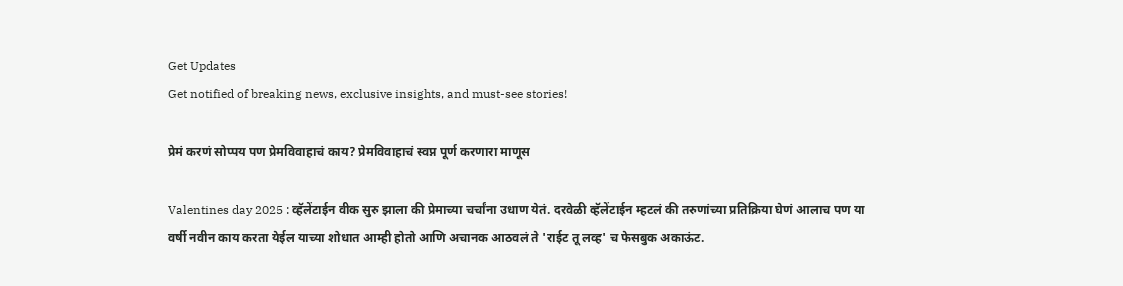Get Updates
Get notified of breaking news, exclusive insights, and must-see stories!

प्रेमं करणं सोप्पय पण प्रेमविवाहाचं काय? प्रेमविवाहाचं स्वप्न पूर्ण करणारा माणूस

Valentines day 2025 : व्हॅलेंटाईन वीक सुरु झाला की प्रेमाच्या चर्चांना उधाण येतं. दरवेळी व्हॅलेंटाईन म्हटलं की तरुणांच्या प्रतिक्रिया घेणं आलाच पण या वर्षी नवीन काय करता येईल याच्या शोधात आम्ही होतो आणि अचानक आठवलं ते 'राईट तू लव्ह' च फेसबुक अकाऊंट.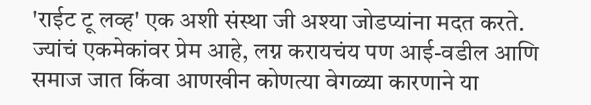'राईट टू लव्ह' एक अशी संस्था जी अश्या जोडप्यांना मदत करते. ज्यांचं एकमेकांवर प्रेम आहे, लग्न करायचंय पण आई-वडील आणि समाज जात किंवा आणखीन कोणत्या वेगळ्या कारणाने या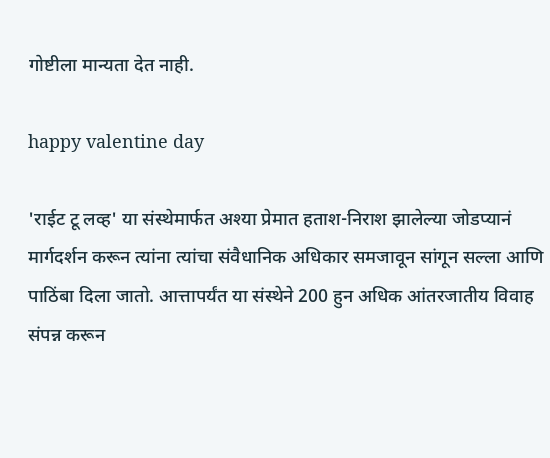गोष्टीला मान्यता देत नाही.

happy valentine day

'राईट टू लव्ह' या संस्थेमार्फत अश्या प्रेमात हताश-निराश झालेल्या जोडप्यानं मार्गदर्शन करून त्यांना त्यांचा संवैधानिक अधिकार समजावून सांगून सल्ला आणि पाठिंबा दिला जातो. आत्तापर्यंत या संस्थेने 200 हुन अधिक आंतरजातीय विवाह संपन्न करून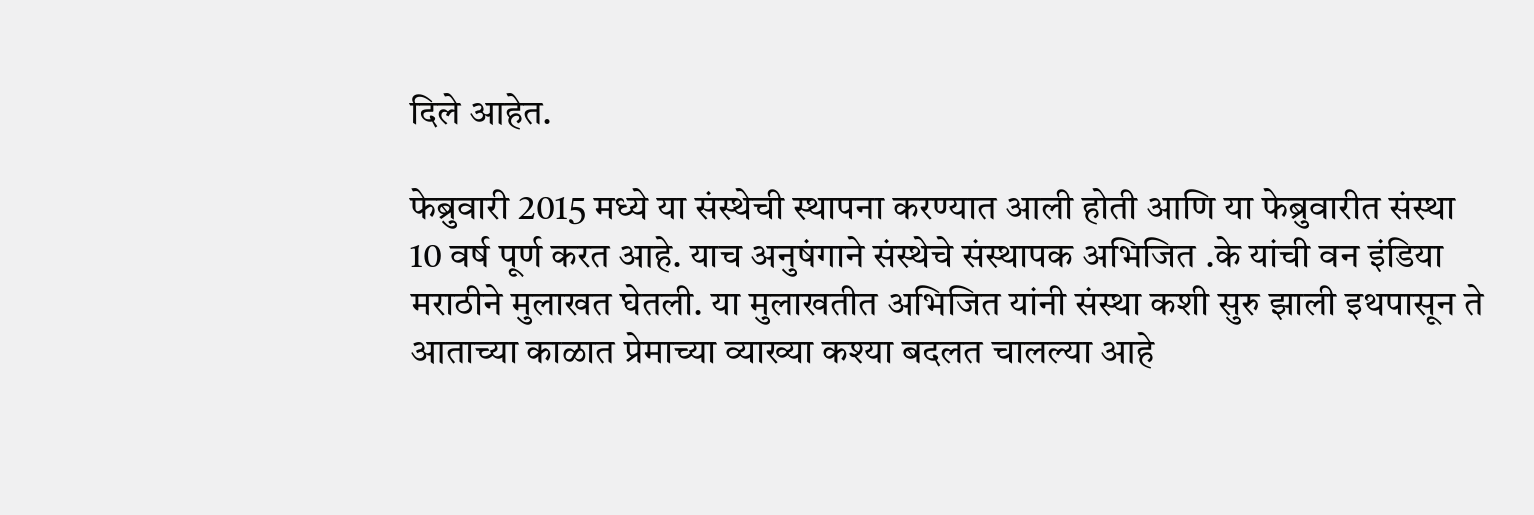दिले आहेत.

फेब्रुवारी 2015 मध्ये या संस्थेची स्थापना करण्यात आली होती आणि या फेब्रुवारीत संस्था 10 वर्ष पूर्ण करत आहे. याच अनुषंगाने संस्थेचे संस्थापक अभिजित .के यांची वन इंडिया मराठीने मुलाखत घेतली. या मुलाखतीत अभिजित यांनी संस्था कशी सुरु झाली इथपासून ते आताच्या काळात प्रेमाच्या व्याख्या कश्या बदलत चालल्या आहे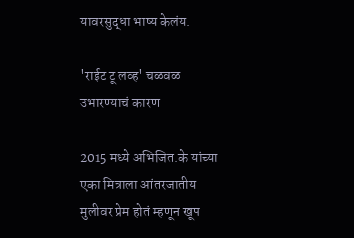यावरसुद्धा भाष्य केलंय.

'राईट टू लव्ह' चळवळ उभारण्याचं कारण

2015 मध्ये अभिजित.के यांच्या एका मित्राला आंतरजातीय मुलीवर प्रेम होतं म्हणून खूप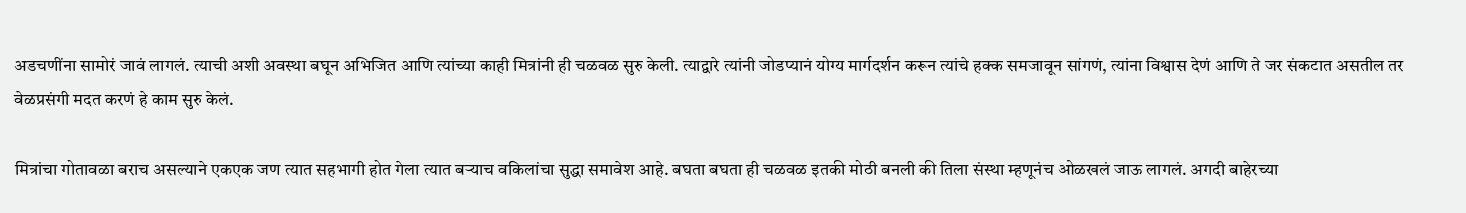अडचणींना सामोरं जावं लागलं. त्याची अशी अवस्था बघून अभिजित आणि त्यांच्या काही मित्रांनी ही चळवळ सुरु केली. त्याद्वारे त्यांनी जोडप्यानं योग्य मार्गदर्शन करून त्यांचे हक्क समजावून सांगणं, त्यांना विश्वास देणं आणि ते जर संकटात असतील तर वेळप्रसंगी मदत करणं हे काम सुरु केलं.

मित्रांचा गोतावळा बराच असल्याने एकएक जण त्यात सहभागी होत गेला त्यात बऱ्याच वकिलांचा सुद्धा समावेश आहे. बघता बघता ही चळवळ इतकी मोठी बनली की तिला संस्था म्हणूनंच ओळखलं जाऊ लागलं. अगदी बाहेरच्या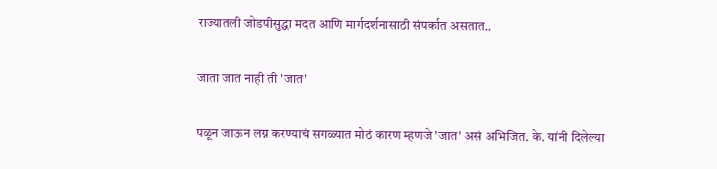राज्यातली जोडपीसुद्धा मदत आणि मार्गदर्शनासाठी संपर्कात असतात..

जाता जात नाही ती 'जात'

पळून जाऊन लग्न करण्याचं सगळ्यात मोठं कारण म्हणजे 'जात' असं अभिजित. के. यांनी दिलेल्या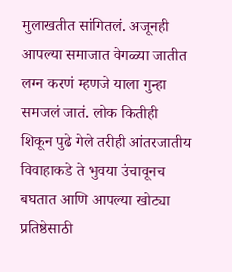मुलाखतीत सांगितलं. अजूनही आपल्या समाजात वेगळ्या जातीत लग्न करणं म्हणजे याला गुन्हा समजलं जातं. लोक कितीही शिकून पुढे गेले तरीही आंतरजातीय विवाहाकडे ते भुवया उंचावूनच बघतात आणि आपल्या खोट्या प्रतिष्ठेसाठी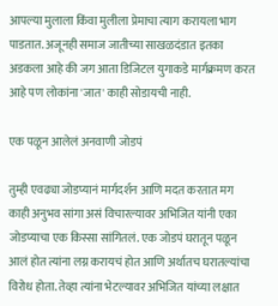आपल्या मुलाला किंवा मुलीला प्रेमाचा त्याग करायला भाग पाडतात. अजूनही समाज जातीच्या साखळदंडात इतका अडकला आहे की जग आता डिजिटल युगाकडे मार्गक्रमण करत आहे पण लोकांना 'जात' काही सोडायची नाही.

एक पळून आलेलं अनवाणी जोडपं

तुम्ही एवढ्या जोडप्यानं मार्गदर्शन आणि मदत करतात मग काही अनुभव सांगा असं विचारल्यावर अभिजित यांनी एका जोडप्याचा एक किस्सा सांगितलं. एक जोडपं घरातून पळून आलं होत त्यांना लग्न करायचं होत आणि अर्थातच घरातल्यांचा विरोध होता. तेव्हा त्यांना भेटल्यावर अभिजित यांच्या लक्षात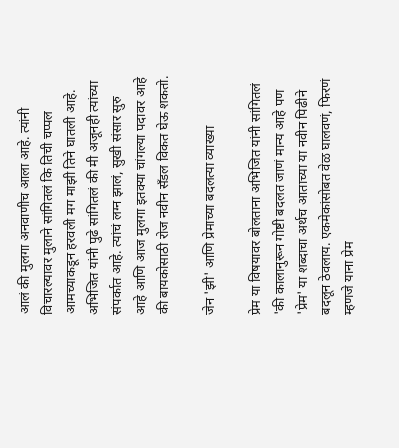आलं की मुलगा अनवाणीच आला आहे. त्यांनी विचारल्यावर मुलाने सांगितलं कि तिची चप्पल आमच्याकडून हरवली मग माझी तिने घातली आहे. अभिजित यांनी पुढे सांगितलं की मी अजूनही त्यांच्या संपर्कात आहे. त्यांचं लग्न झालं, सुखी संसार सुरु आहे आणि आज मुलगा इतक्या चांगल्या पदावर आहे की बायकोसाठी रोज नवीन सॅंडल विकत घेऊ शकतो.

जेन 'झी' आणि प्रेमाच्या बदलत्या व्याख्या

प्रेम या विषयावर बोलताना अभिजित यांनी सांगितलं 'की कालानुरून गोष्टी बदलत जाणं मान्य आहे पण 'प्रेम' या शब्दाचा अर्थच आताच्या या नवीन पिढीने बदलून ठेवलाय. एकमेकांसोबत वेळ घालवणं, फिरणं म्हणजे याना प्रेम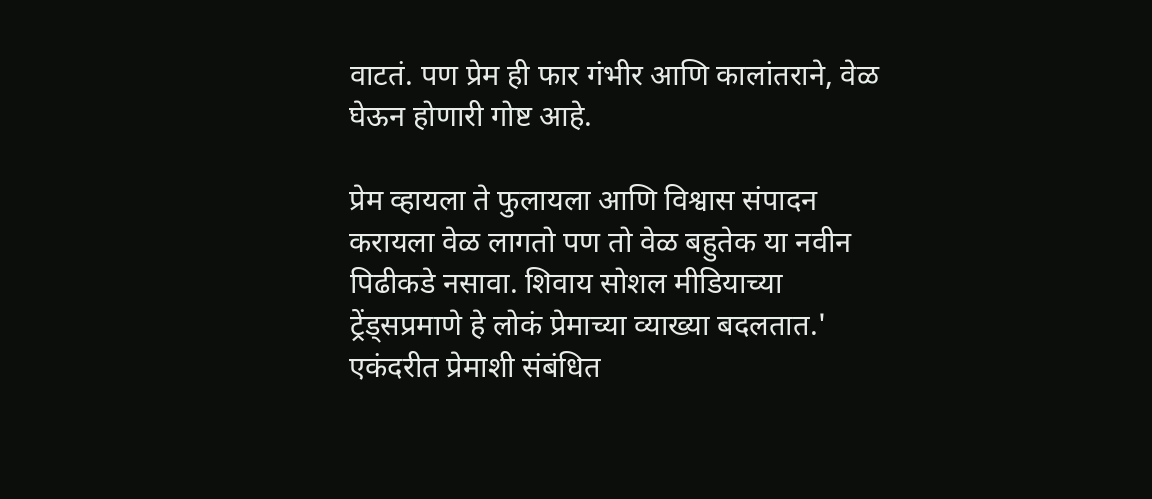वाटतं. पण प्रेम ही फार गंभीर आणि कालांतराने, वेळ घेऊन होणारी गोष्ट आहे.

प्रेम व्हायला ते फुलायला आणि विश्वास संपादन करायला वेळ लागतो पण तो वेळ बहुतेक या नवीन पिढीकडे नसावा. शिवाय सोशल मीडियाच्या ट्रेंड्सप्रमाणे हे लोकं प्रेमाच्या व्याख्या बदलतात.' एकंदरीत प्रेमाशी संबंधित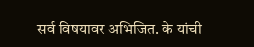सर्व विषयावर अभिजित. के यांची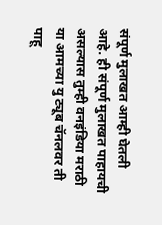संपूर्ण मुलाखत आम्ही घेतली आहे. ही संपूर्ण मुलाखत पाहायची असल्यास तुम्ही वनइंडिया मराठी या आमच्या यु ट्यूब चॅनलवर ती पाहू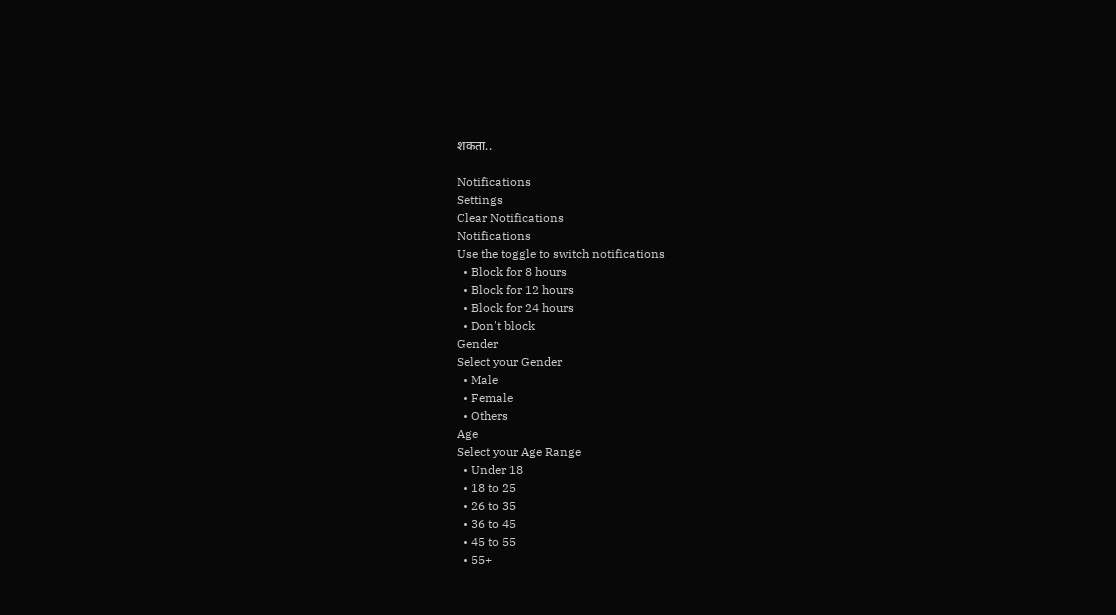शकता..

Notifications
Settings
Clear Notifications
Notifications
Use the toggle to switch notifications
  • Block for 8 hours
  • Block for 12 hours
  • Block for 24 hours
  • Don't block
Gender
Select your Gender
  • Male
  • Female
  • Others
Age
Select your Age Range
  • Under 18
  • 18 to 25
  • 26 to 35
  • 36 to 45
  • 45 to 55
  • 55+